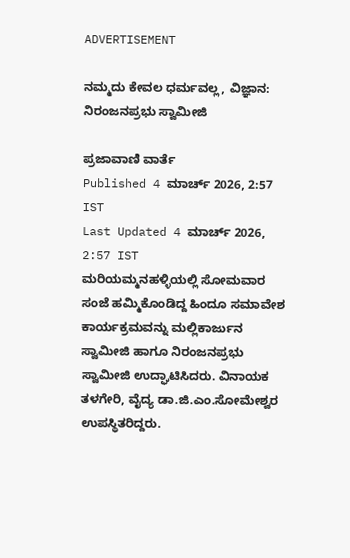ADVERTISEMENT

ನಮ್ಮದು ಕೇವಲ ಧರ್ಮವಲ್ಲ, ವಿಜ್ಞಾನ: ನಿರಂಜನಪ್ರಭು ಸ್ವಾಮೀಜಿ

ಪ್ರಜಾವಾಣಿ ವಾರ್ತೆ
Published 4 ಮಾರ್ಚ್ 2026, 2:57 IST
Last Updated 4 ಮಾರ್ಚ್ 2026, 2:57 IST
ಮರಿಯಮ್ಮನಹಳ್ಳಿಯಲ್ಲಿ ಸೋಮವಾರ ಸಂಜೆ ಹಮ್ಮಿಕೊಂಡಿದ್ದ ಹಿಂದೂ ಸಮಾವೇಶ ಕಾರ್ಯಕ್ರಮವನ್ನು ಮಲ್ಲಿಕಾರ್ಜುನ ಸ್ವಾಮೀಜಿ ಹಾಗೂ ನಿರಂಜನಪ್ರಭು ಸ್ವಾಮೀಜಿ ಉದ್ಘಾಟಿಸಿದರು. ವಿನಾಯಕ ತಳಗೇರಿ, ವೈದ್ಯ ಡಾ.ಜಿ.ಎಂ.ಸೋಮೇಶ್ವರ ಉಪಸ್ಥಿತರಿದ್ದರು.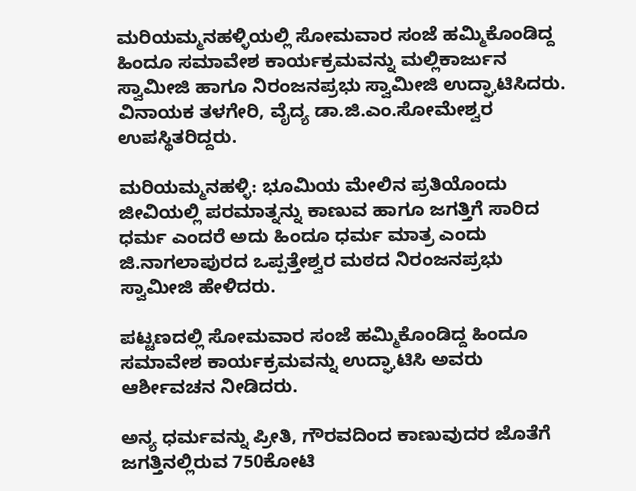ಮರಿಯಮ್ಮನಹಳ್ಳಿಯಲ್ಲಿ ಸೋಮವಾರ ಸಂಜೆ ಹಮ್ಮಿಕೊಂಡಿದ್ದ ಹಿಂದೂ ಸಮಾವೇಶ ಕಾರ್ಯಕ್ರಮವನ್ನು ಮಲ್ಲಿಕಾರ್ಜುನ ಸ್ವಾಮೀಜಿ ಹಾಗೂ ನಿರಂಜನಪ್ರಭು ಸ್ವಾಮೀಜಿ ಉದ್ಘಾಟಿಸಿದರು. ವಿನಾಯಕ ತಳಗೇರಿ, ವೈದ್ಯ ಡಾ.ಜಿ.ಎಂ.ಸೋಮೇಶ್ವರ ಉಪಸ್ಥಿತರಿದ್ದರು.

ಮರಿಯಮ್ಮನಹಳ್ಳಿ: ಭೂಮಿಯ ಮೇಲಿನ ಪ್ರತಿಯೊಂದು ಜೀವಿಯಲ್ಲಿ ಪರಮಾತ್ನನ್ನು ಕಾಣುವ ಹಾಗೂ ಜಗತ್ತಿಗೆ ಸಾರಿದ ಧರ್ಮ ಎಂದರೆ ಅದು ಹಿಂದೂ ಧರ್ಮ ಮಾತ್ರ ಎಂದು ಜಿ.ನಾಗಲಾಪುರದ ಒಪ್ಪತ್ತೇಶ್ವರ ಮಠದ ನಿರಂಜನಪ್ರಭು ಸ್ವಾಮೀಜಿ ಹೇಳಿದರು.

ಪಟ್ಟಣದಲ್ಲಿ ಸೋಮವಾರ ಸಂಜೆ ಹಮ್ಮಿಕೊಂಡಿದ್ದ ಹಿಂದೂ ಸಮಾವೇಶ ಕಾರ್ಯಕ್ರಮವನ್ನು ಉದ್ಘಾಟಿಸಿ ಅವರು ಆರ್ಶೀವಚನ ನೀಡಿದರು.

ಅನ್ಯ ಧರ್ಮವನ್ನು ಪ್ರೀತಿ, ಗೌರವದಿಂದ ಕಾಣುವುದರ ಜೊತೆಗೆ ಜಗತ್ತಿನಲ್ಲಿರುವ 750ಕೋಟಿ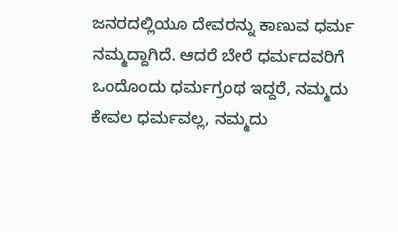ಜನರದಲ್ಲಿಯೂ ದೇವರನ್ನು ಕಾಣುವ ಧರ್ಮ ನಮ್ಮದ್ದಾಗಿದೆ. ಆದರೆ ಬೇರೆ ಧರ್ಮದವರಿಗೆ ಒಂದೊಂದು ಧರ್ಮಗ್ರಂಥ ಇದ್ದರೆ, ನಮ್ಮದು ಕೇವಲ ಧರ್ಮವಲ್ಲ, ನಮ್ಮದು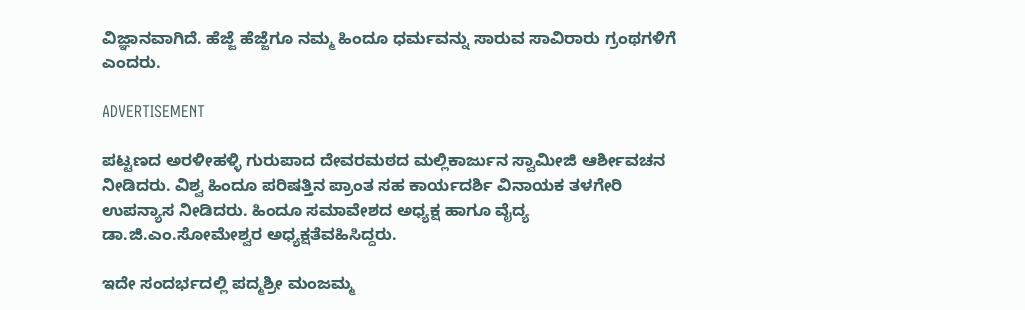ವಿಜ್ಞಾನವಾಗಿದೆ. ಹೆಜ್ಜೆ ಹೆಜ್ಜೆಗೂ ನಮ್ಮ ಹಿಂದೂ ಧರ್ಮವನ್ನು ಸಾರುವ ಸಾವಿರಾರು ಗ್ರಂಥಗಳಿಗೆ ಎಂದರು.

ADVERTISEMENT

ಪಟ್ಟಣದ ಅರಳೀಹಳ್ಳಿ ಗುರುಪಾದ ದೇವರಮಠದ ಮಲ್ಲಿಕಾರ್ಜುನ ಸ್ವಾಮೀಜಿ ಆರ್ಶೀವಚನ ನೀಡಿದರು. ವಿಶ್ವ ಹಿಂದೂ ಪರಿಷತ್ತಿನ ಪ್ರಾಂತ ಸಹ ಕಾರ್ಯದರ್ಶಿ ವಿನಾಯಕ ತಳಗೇರಿ ಉಪನ್ಯಾಸ ನೀಡಿದರು. ಹಿಂದೂ ಸಮಾವೇಶದ ಅಧ್ಯಕ್ಷ ಹಾಗೂ ವೈದ್ಯ ಡಾ.ಜಿ.ಎಂ.ಸೋಮೇಶ್ವರ ಅಧ್ಯಕ್ಷತೆವಹಿಸಿದ್ದರು.

ಇದೇ ಸಂದರ್ಭದಲ್ಲಿ ಪದ್ಮಶ್ರೀ ಮಂಜಮ್ಮ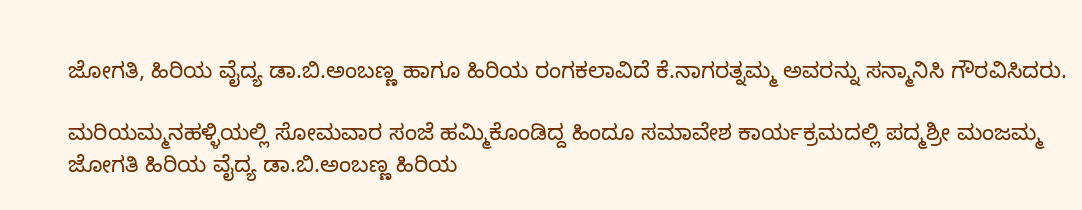ಜೋಗತಿ, ಹಿರಿಯ ವೈದ್ಯ ಡಾ.ಬಿ.ಅಂಬಣ್ಣ ಹಾಗೂ ಹಿರಿಯ ರಂಗಕಲಾವಿದೆ ಕೆ.ನಾಗರತ್ನಮ್ಮ ಅವರನ್ನು ಸನ್ಮಾನಿಸಿ ಗೌರವಿಸಿದರು.

ಮರಿಯಮ್ಮನಹಳ್ಳಿಯಲ್ಲಿ ಸೋಮವಾರ ಸಂಜೆ ಹಮ್ಮಿಕೊಂಡಿದ್ದ ಹಿಂದೂ ಸಮಾವೇಶ ಕಾರ್ಯಕ್ರಮದಲ್ಲಿ ಪದ್ಮಶ್ರೀ ಮಂಜಮ್ಮ ಜೋಗತಿ ಹಿರಿಯ ವೈದ್ಯ ಡಾ.ಬಿ.ಅಂಬಣ್ಣ ಹಿರಿಯ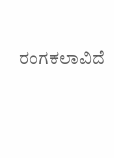ರಂಗಕಲಾವಿದೆ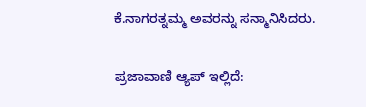ಕೆ.ನಾಗರತ್ನಮ್ಮ ಅವರನ್ನು ಸನ್ಮಾನಿಸಿದರು.

ಪ್ರಜಾವಾಣಿ ಆ್ಯಪ್ ಇಲ್ಲಿದೆ: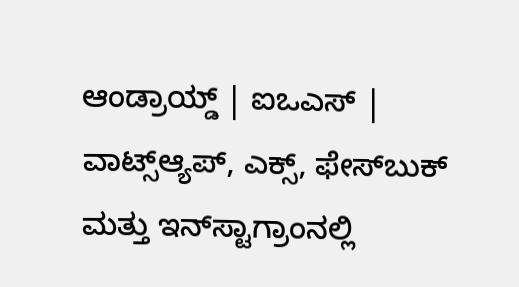ಆಂಡ್ರಾಯ್ಡ್ | ಐಒಎಸ್ | ವಾಟ್ಸ್ಆ್ಯಪ್, ಎಕ್ಸ್, ಫೇಸ್‌ಬುಕ್ ಮತ್ತು ಇನ್‌ಸ್ಟಾಗ್ರಾಂನಲ್ಲಿ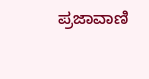ಪ್ರಜಾವಾಣಿ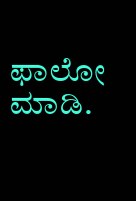ಫಾಲೋ ಮಾಡಿ.